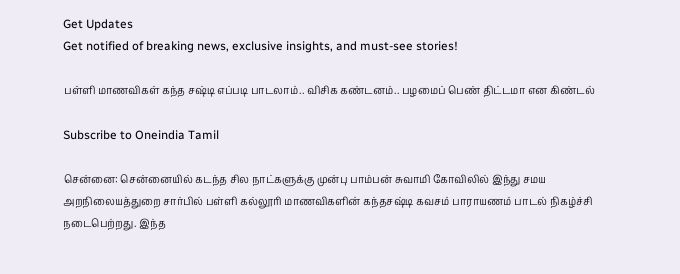Get Updates
Get notified of breaking news, exclusive insights, and must-see stories!

பள்ளி மாணவிகள் கந்த சஷ்டி எப்படி பாடலாம்.. விசிக கண்டனம்.. பழமைப் பெண் திட்டமா என கிண்டல்

Subscribe to Oneindia Tamil

சென்னை: சென்னையில் கடந்த சில நாட்களுக்கு முன்பு பாம்பன் சுவாமி கோவிலில் இந்து சமய அறநிலையத்துறை சார்பில் பள்ளி கல்லூரி மாணவிகளின் கந்தசஷ்டி கவசம் பாராயணம் பாடல் நிகழ்ச்சி நடைபெற்றது. இந்த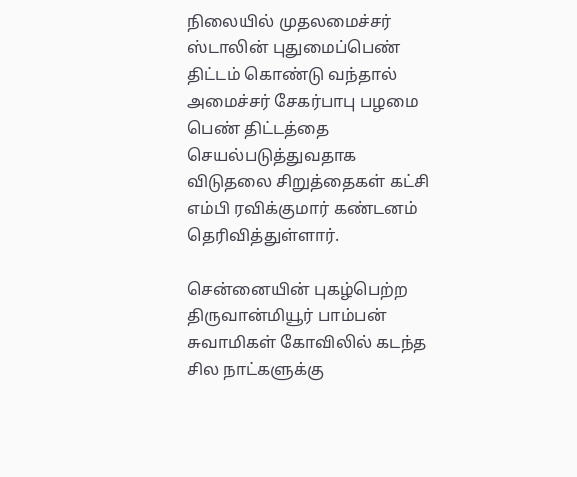நிலையில் முதலமைச்சர் ஸ்டாலின் புதுமைப்பெண் திட்டம் கொண்டு வந்தால் அமைச்சர் சேகர்பாபு பழமை பெண் திட்டத்தை செயல்படுத்துவதாக விடுதலை சிறுத்தைகள் கட்சி எம்பி ரவிக்குமார் கண்டனம் தெரிவித்துள்ளார்.

சென்னையின் புகழ்பெற்ற திருவான்மியூர் பாம்பன் சுவாமிகள் கோவிலில் கடந்த சில நாட்களுக்கு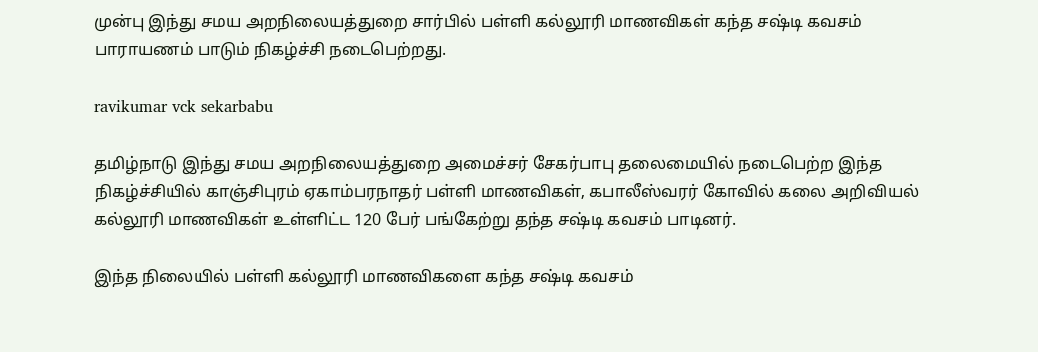முன்பு இந்து சமய அறநிலையத்துறை சார்பில் பள்ளி கல்லூரி மாணவிகள் கந்த சஷ்டி கவசம் பாராயணம் பாடும் நிகழ்ச்சி நடைபெற்றது.

ravikumar vck sekarbabu

தமிழ்நாடு இந்து சமய அறநிலையத்துறை அமைச்சர் சேகர்பாபு தலைமையில் நடைபெற்ற இந்த நிகழ்ச்சியில் காஞ்சிபுரம் ஏகாம்பரநாதர் பள்ளி மாணவிகள், கபாலீஸ்வரர் கோவில் கலை அறிவியல் கல்லூரி மாணவிகள் உள்ளிட்ட 120 பேர் பங்கேற்று தந்த சஷ்டி கவசம் பாடினர்.

இந்த நிலையில் பள்ளி கல்லூரி மாணவிகளை கந்த சஷ்டி கவசம்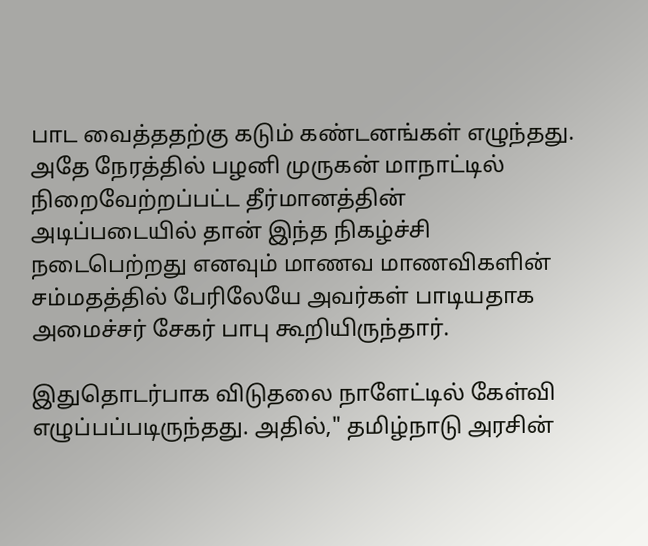பாட வைத்ததற்கு கடும் கண்டனங்கள் எழுந்தது. அதே நேரத்தில் பழனி முருகன் மாநாட்டில் நிறைவேற்றப்பட்ட தீர்மானத்தின் அடிப்படையில் தான் இந்த நிகழ்ச்சி நடைபெற்றது எனவும் மாணவ மாணவிகளின் சம்மதத்தில் பேரிலேயே அவர்கள் பாடியதாக அமைச்சர் சேகர் பாபு கூறியிருந்தார்.

இதுதொடர்பாக விடுதலை நாளேட்டில் கேள்வி எழுப்பப்படிருந்தது. அதில்," தமிழ்நாடு அரசின்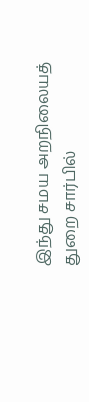இந்து சமய அறநிலையத் துறை சார்பில்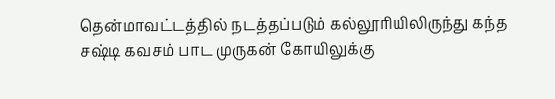தென்மாவட்டத்தில் நடத்தப்படும் கல்லூரியிலிருந்து கந்த சஷ்டி கவசம் பாட முருகன் கோயிலுக்கு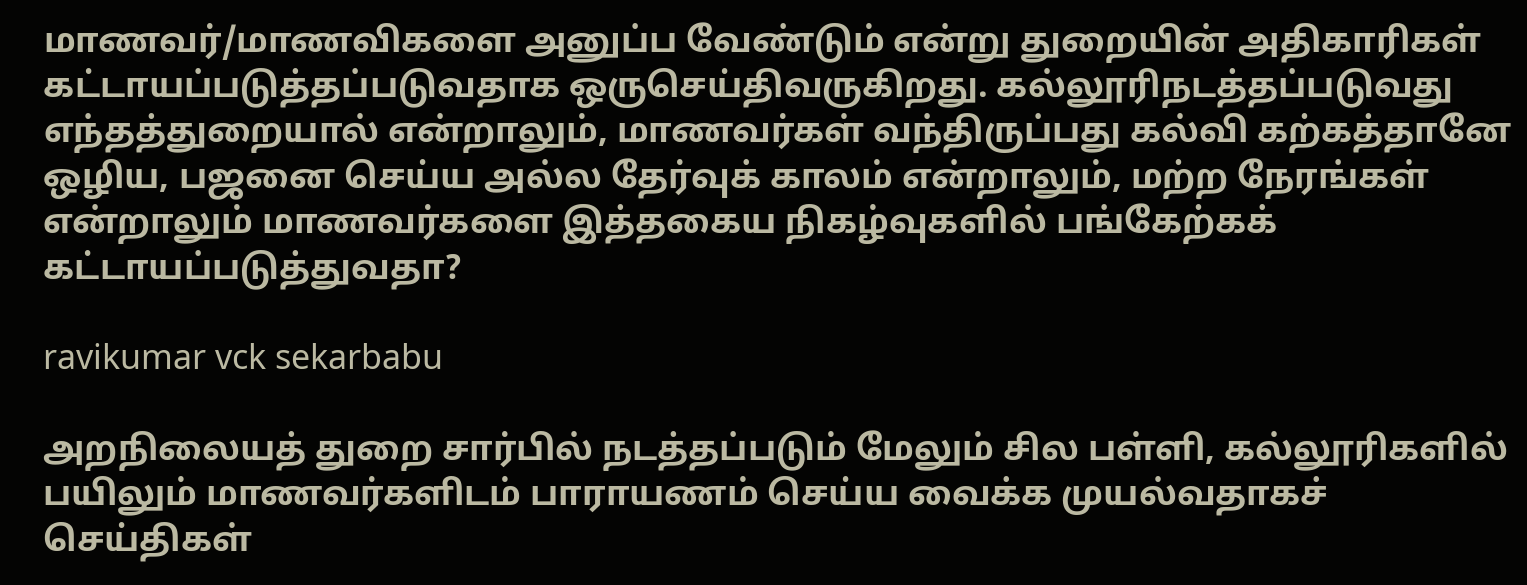மாணவர்/மாணவிகளை அனுப்ப வேண்டும் என்று துறையின் அதிகாரிகள் கட்டாயப்படுத்தப்படுவதாக ஒருசெய்திவருகிறது. கல்லூரிநடத்தப்படுவது எந்தத்துறையால் என்றாலும், மாணவர்கள் வந்திருப்பது கல்வி கற்கத்தானே ஒழிய, பஜனை செய்ய அல்ல தேர்வுக் காலம் என்றாலும், மற்ற நேரங்கள் என்றாலும் மாணவர்களை இத்தகைய நிகழ்வுகளில் பங்கேற்கக் கட்டாயப்படுத்துவதா?

ravikumar vck sekarbabu

அறநிலையத் துறை சார்பில் நடத்தப்படும் மேலும் சில பள்ளி, கல்லூரிகளில் பயிலும் மாணவர்களிடம் பாராயணம் செய்ய வைக்க முயல்வதாகச் செய்திகள்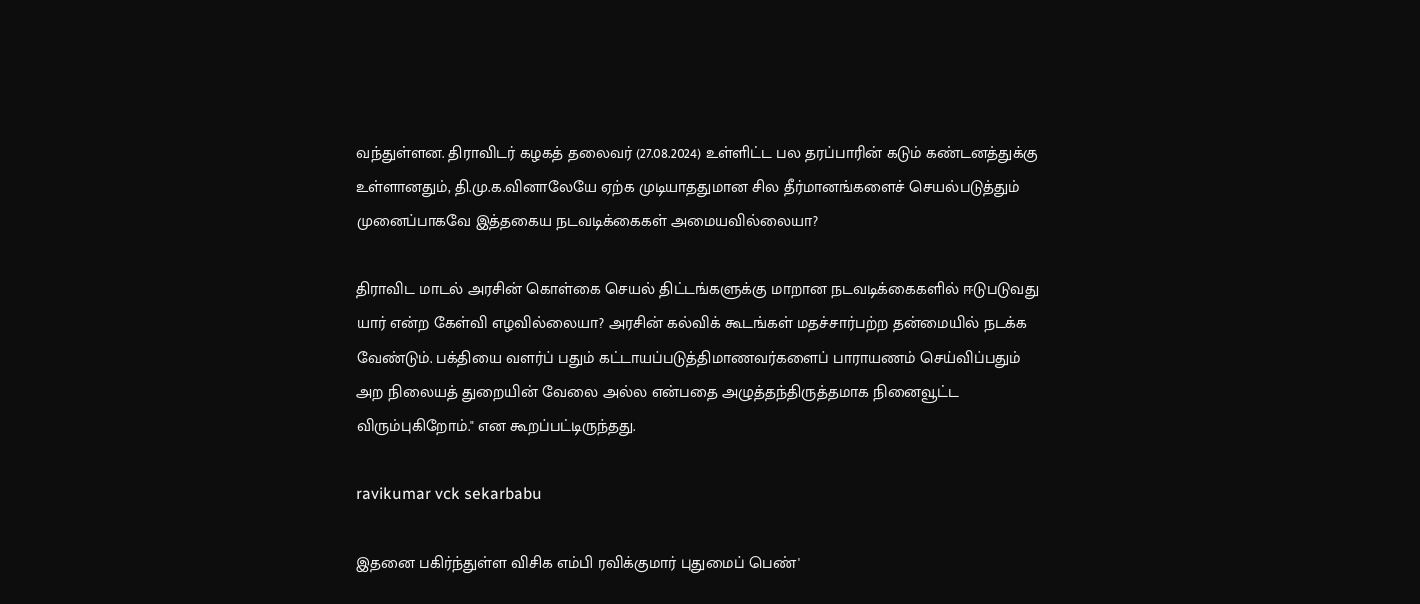வந்துள்ளன. திராவிடர் கழகத் தலைவர் (27.08.2024) உள்ளிட்ட பல தரப்பாரின் கடும் கண்டனத்துக்கு உள்ளானதும், தி.மு.க.வினாலேயே ஏற்க முடியாததுமான சில தீர்மானங்களைச் செயல்படுத்தும் முனைப்பாகவே இத்தகைய நடவடிக்கைகள் அமையவில்லையா?

திராவிட மாடல் அரசின் கொள்கை செயல் திட்டங்களுக்கு மாறான நடவடிக்கைகளில் ஈடுபடுவது யார் என்ற கேள்வி எழவில்லையா? அரசின் கல்விக் கூடங்கள் மதச்சார்பற்ற தன்மையில் நடக்க வேண்டும். பக்தியை வளர்ப் பதும் கட்டாயப்படுத்திமாணவர்களைப் பாராயணம் செய்விப்பதும் அற நிலையத் துறையின் வேலை அல்ல என்பதை அழுத்தந்திருத்தமாக நினைவூட்ட விரும்புகிறோம்." என கூறப்பட்டிருந்தது.

ravikumar vck sekarbabu

இதனை பகிர்ந்துள்ள விசிக எம்பி ரவிக்குமார் புதுமைப் பெண்'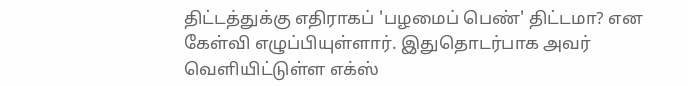திட்டத்துக்கு எதிராகப் 'பழமைப் பெண்' திட்டமா? என கேள்வி எழுப்பியுள்ளார். இதுதொடர்பாக அவர் வெளியிட்டுள்ள எக்ஸ்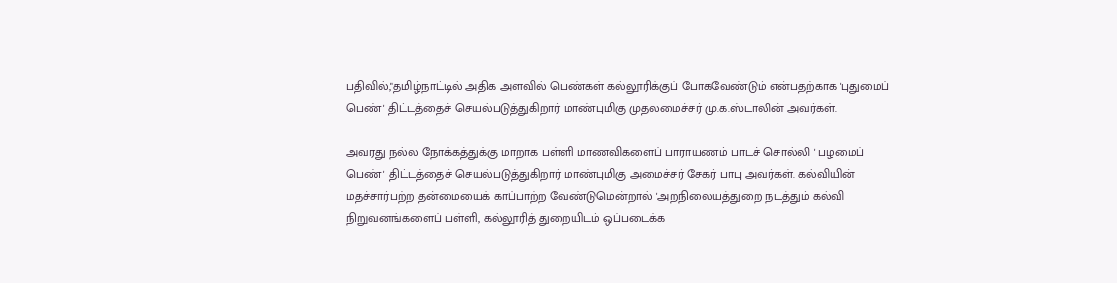பதிவில்,"தமிழ்நாட்டில் அதிக அளவில் பெண்கள் கல்லூரிக்குப் போகவேண்டும் என்பதற்காக 'புதுமைப் பெண்' திட்டத்தைச் செயல்படுத்துகிறார் மாண்புமிகு முதலமைச்சர் மு.க.ஸ்டாலின் அவர்கள்.

அவரது நல்ல நோக்கத்துக்கு மாறாக பள்ளி மாணவிகளைப் பாராயணம் பாடச் சொல்லி ' பழமைப் பெண்' திட்டத்தைச் செயல்படுத்துகிறார் மாண்புமிகு அமைச்சர் சேகர் பாபு அவர்கள். கல்வியின் மதச்சார்பற்ற தன்மையைக் காப்பாற்ற வேண்டுமென்றால் 'அறநிலையத்துறை நடத்தும் கல்வி நிறுவனங்களைப் பள்ளி, கல்லூரித் துறையிடம் ஒப்படைக்க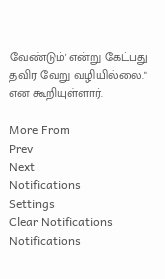வேண்டும்' என்று கேட்பது தவிர வேறு வழியில்லை." என கூறியுள்ளார்.

More From
Prev
Next
Notifications
Settings
Clear Notifications
Notifications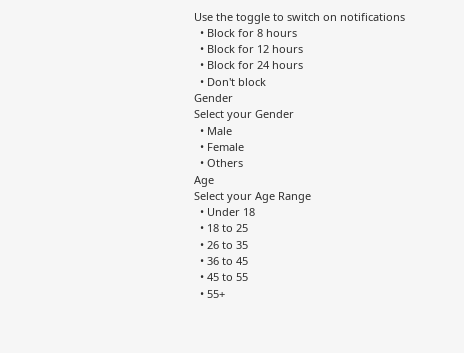Use the toggle to switch on notifications
  • Block for 8 hours
  • Block for 12 hours
  • Block for 24 hours
  • Don't block
Gender
Select your Gender
  • Male
  • Female
  • Others
Age
Select your Age Range
  • Under 18
  • 18 to 25
  • 26 to 35
  • 36 to 45
  • 45 to 55
  • 55+